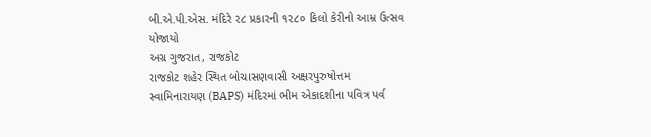બી.એ.પી.એસ. મંદિરે ૨૮ પ્રકારની ૧૨૮૦ કિલો કેરીનો આમ્ર ઉત્સવ યોજાયો
અગ્ર ગુજરાત, રાજકોટ
રાજકોટ શહેર સ્થિત બોચાસણવાસી અક્ષરપુરુષોત્તમ સ્વામિનારાયણ (BAPS) મંદિરમાં ભીમ એકાદશીના પવિત્ર પર્વ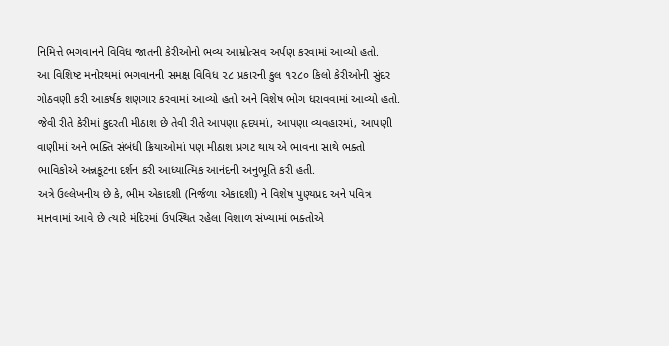નિમિત્તે ભગવાનને વિવિધ જાતની કેરીઓનો ભવ્ય આમ્રોત્સવ અર્પણ કરવામાં આવ્યો હતો.
આ વિશિષ્ટ મનોરથમાં ભગવાનની સમક્ષ વિવિધ ૨૮ પ્રકારની કુલ ૧૨૮૦ કિલો કેરીઓની સુંદર ગોઠવણી કરી આકર્ષક શણગાર કરવામાં આવ્યો હતો અને વિશેષ ભોગ ધરાવવામાં આવ્યો હતો. જેવી રીતે કેરીમાં કુદરતી મીઠાશ છે તેવી રીતે આપણા હૃદયમાં, આપણા વ્યવહારમાં, આપણી વાણીમાં અને ભક્તિ સંબંધી ક્રિયાઓમાં પણ મીઠાશ પ્રગટ થાય એ ભાવના સાથે ભક્તો ભાવિકોએ અન્નકૂટના દર્શન કરી આધ્યાત્મિક આનંદની અનુભૂતિ કરી હતી.
અત્રે ઉલ્લેખનીય છે કે, ભીમ એકાદશી (નિર્જળા એકાદશી) ને વિશેષ પુણ્યપ્રદ અને પવિત્ર માનવામાં આવે છે ત્યારે મંદિરમાં ઉપસ્થિત રહેલા વિશાળ સંખ્યામાં ભક્તોએ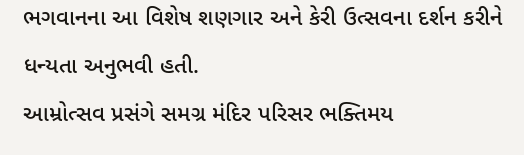ભગવાનના આ વિશેષ શણગાર અને કેરી ઉત્સવના દર્શન કરીને ધન્યતા અનુભવી હતી.
આમ્રોત્સવ પ્રસંગે સમગ્ર મંદિર પરિસર ભક્તિમય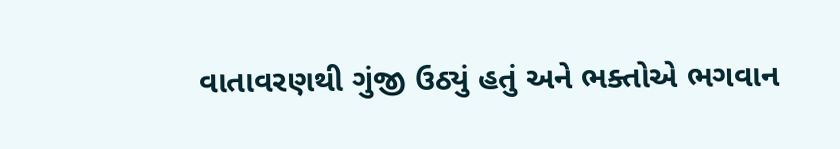વાતાવરણથી ગુંજી ઉઠ્યું હતું અને ભક્તોએ ભગવાન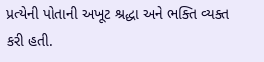પ્રત્યેની પોતાની અખૂટ શ્રદ્ધા અને ભક્તિ વ્યક્ત કરી હતી.